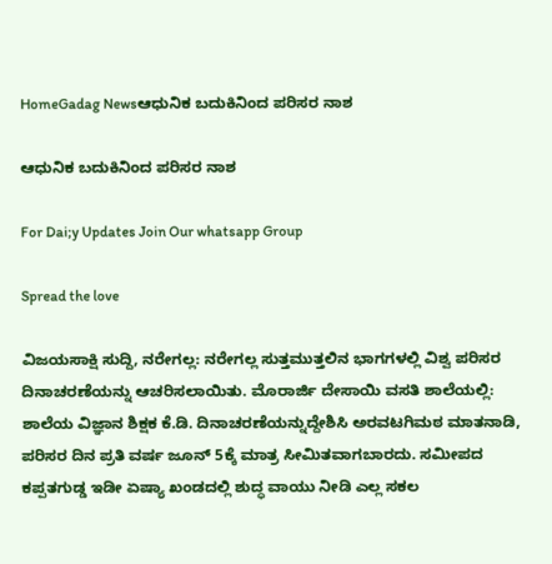HomeGadag Newsಆಧುನಿಕ ಬದುಕಿನಿಂದ ಪರಿಸರ ನಾಶ

ಆಧುನಿಕ ಬದುಕಿನಿಂದ ಪರಿಸರ ನಾಶ

For Dai;y Updates Join Our whatsapp Group

Spread the love

ವಿಜಯಸಾಕ್ಷಿ ಸುದ್ದಿ, ನರೇಗಲ್ಲ: ನರೇಗಲ್ಲ ಸುತ್ತಮುತ್ತಲಿನ ಭಾಗಗಳಲ್ಲಿ ವಿಶ್ವ ಪರಿಸರ ದಿನಾಚರಣೆಯನ್ನು ಆಚರಿಸಲಾಯಿತು. ಮೊರಾರ್ಜಿ ದೇಸಾಯಿ ವಸತಿ ಶಾಲೆಯಲ್ಲಿ: ಶಾಲೆಯ ವಿಜ್ಞಾನ ಶಿಕ್ಷಕ ಕೆ.ಡಿ. ದಿನಾಚರಣೆಯನ್ನುದ್ದೇಶಿಸಿ ಅರವಟಗಿಮಠ ಮಾತನಾಡಿ, ಪರಿಸರ ದಿನ ಪ್ರತಿ ವರ್ಷ ಜೂನ್ 5ಕ್ಕೆ ಮಾತ್ರ ಸೀಮಿತವಾಗಬಾರದು. ಸಮೀಪದ ಕಪ್ಪತಗುಡ್ಡ ಇಡೀ ಏಷ್ಯಾ ಖಂಡದಲ್ಲಿ ಶುದ್ಧ ವಾಯು ನೀಡಿ ಎಲ್ಲ ಸಕಲ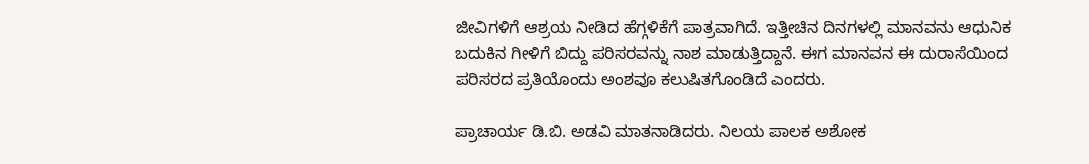ಜೀವಿಗಳಿಗೆ ಆಶ್ರಯ ನೀಡಿದ ಹೆಗ್ಗಳಿಕೆಗೆ ಪಾತ್ರವಾಗಿದೆ. ಇತ್ತೀಚಿನ ದಿನಗಳಲ್ಲಿ ಮಾನವನು ಆಧುನಿಕ ಬದುಕಿನ ಗೀಳಿಗೆ ಬಿದ್ದು ಪರಿಸರವನ್ನು ನಾಶ ಮಾಡುತ್ತಿದ್ದಾನೆ. ಈಗ ಮಾನವನ ಈ ದುರಾಸೆಯಿಂದ ಪರಿಸರದ ಪ್ರತಿಯೊಂದು ಅಂಶವೂ ಕಲುಷಿತಗೊಂಡಿದೆ ಎಂದರು.

ಪ್ರಾಚಾರ್ಯ ಡಿ.ಬಿ. ಅಡವಿ ಮಾತನಾಡಿದರು. ನಿಲಯ ಪಾಲಕ ಅಶೋಕ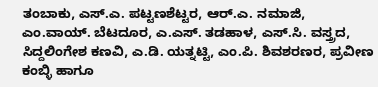ತಂಬಾಕು, ಎಸ್.ಎ. ಪಟ್ಟಣಶೆಟ್ಟರ, ಆರ್.ಎ. ನಮಾಜಿ, ಎಂ.ವಾಯ್. ಬೆಟದೂರ, ಎ.ಎಸ್. ತಡಹಾಳ, ಎಸ್.ಸಿ. ವಸ್ತ್ರದ, ಸಿದ್ದಲಿಂಗೇಶ ಕಣವಿ, ಎ.ಡಿ. ಯತ್ನಟ್ಟಿ, ಎಂ.ಪಿ. ಶಿವಶರಣರ, ಪ್ರವೀಣ ಕಂಬ್ಳಿ ಹಾಗೂ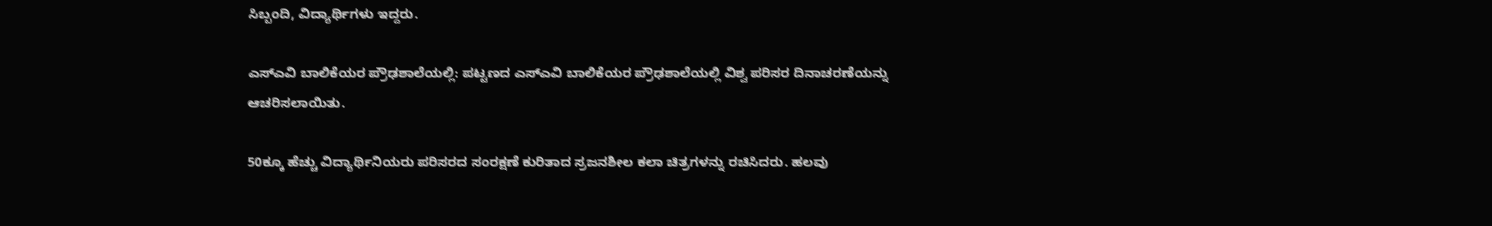ಸಿಬ್ಬಂದಿ, ವಿದ್ಯಾರ್ಥಿಗಳು ಇದ್ದರು.

ಎಸ್‌ಎವಿ ಬಾಲಿಕೆಯರ ಪ್ರೌಢಶಾಲೆಯಲ್ಲಿ: ಪಟ್ಟಣದ ಎಸ್‌ಎವಿ ಬಾಲಿಕೆಯರ ಪ್ರೌಢಶಾಲೆಯಲ್ಲಿ ವಿಶ್ವ ಪರಿಸರ ದಿನಾಚರಣೆಯನ್ನು ಆಚರಿಸಲಾಯಿತು.

50ಕ್ಕೂ ಹೆಚ್ಚು ವಿದ್ಯಾರ್ಥಿನಿಯರು ಪರಿಸರದ ಸಂರಕ್ಷಣೆ ಕುರಿತಾದ ಸ್ರಜನಶೀಲ ಕಲಾ ಚಿತ್ರಗಳನ್ನು ರಚಿಸಿದರು. ಹಲವು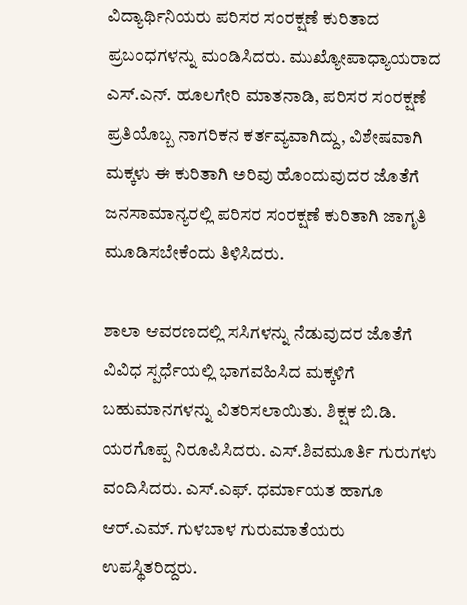ವಿದ್ಯಾರ್ಥಿನಿಯರು ಪರಿಸರ ಸಂರಕ್ಷಣೆ ಕುರಿತಾದ ಪ್ರಬಂಧಗಳನ್ನು ಮಂಡಿಸಿದರು. ಮುಖ್ಯೋಪಾಧ್ಯಾಯರಾದ ಎಸ್.ಎನ್. ಹೂಲಗೇರಿ ಮಾತನಾಡಿ, ಪರಿಸರ ಸಂರಕ್ಷಣೆ ಪ್ರತಿಯೊಬ್ಬ ನಾಗರಿಕನ ಕರ್ತವ್ಯವಾಗಿದ್ದು, ವಿಶೇಷವಾಗಿ ಮಕ್ಕಳು ಈ ಕುರಿತಾಗಿ ಅರಿವು ಹೊಂದುವುದರ ಜೊತೆಗೆ ಜನಸಾಮಾನ್ಯರಲ್ಲಿ ಪರಿಸರ ಸಂರಕ್ಷಣೆ ಕುರಿತಾಗಿ ಜಾಗೃತಿ ಮೂಡಿಸಬೇಕೆಂದು ತಿಳಿಸಿದರು.

ಶಾಲಾ ಆವರಣದಲ್ಲಿ ಸಸಿಗಳನ್ನು ನೆಡುವುದರ ಜೊತೆಗೆ ವಿವಿಧ ಸ್ಪರ್ಧೆಯಲ್ಲಿ ಭಾಗವಹಿಸಿದ ಮಕ್ಕಳಿಗೆ ಬಹುಮಾನಗಳನ್ನು ವಿತರಿಸಲಾಯಿತು. ಶಿಕ್ಷಕ ಬಿ.ಡಿ. ಯರಗೊಪ್ಪ ನಿರೂಪಿಸಿದರು. ಎಸ್.ಶಿವಮೂರ್ತಿ ಗುರುಗಳು ವಂದಿಸಿದರು. ಎಸ್.ಎಫ್. ಧರ್ಮಾಯತ ಹಾಗೂ ಆರ್.ಎಮ್. ಗುಳಬಾಳ ಗುರುಮಾತೆಯರು ಉಪಸ್ಥಿತರಿದ್ದರು.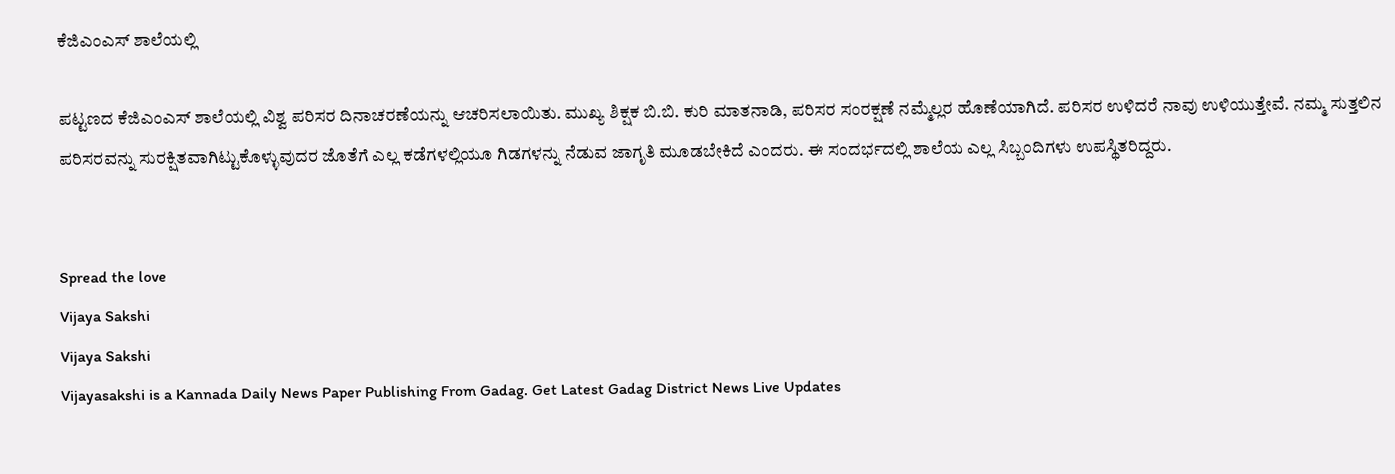ಕೆಜಿಎಂಎಸ್ ಶಾಲೆಯಲ್ಲಿ

ಪಟ್ಟಣದ ಕೆಜಿಎಂಎಸ್ ಶಾಲೆಯಲ್ಲಿ ವಿಶ್ವ ಪರಿಸರ ದಿನಾಚರಣೆಯನ್ನು ಆಚರಿಸಲಾಯಿತು. ಮುಖ್ಯ ಶಿಕ್ಷಕ ಬಿ.ಬಿ. ಕುರಿ ಮಾತನಾಡಿ, ಪರಿಸರ ಸಂರಕ್ಷಣೆ ನಮ್ಮೆಲ್ಲರ ಹೊಣೆಯಾಗಿದೆ. ಪರಿಸರ ಉಳಿದರೆ ನಾವು ಉಳಿಯುತ್ತೇವೆ. ನಮ್ಮ ಸುತ್ತಲಿನ ಪರಿಸರವನ್ನು ಸುರಕ್ಷಿತವಾಗಿಟ್ಟುಕೊಳ್ಳುವುದರ ಜೊತೆಗೆ ಎಲ್ಲ ಕಡೆಗಳಲ್ಲಿಯೂ ಗಿಡಗಳನ್ನು ನೆಡುವ ಜಾಗೃತಿ ಮೂಡಬೇಕಿದೆ ಎಂದರು. ಈ ಸಂದರ್ಭದಲ್ಲಿ ಶಾಲೆಯ ಎಲ್ಲ ಸಿಬ್ಬಂದಿಗಳು ಉಪಸ್ಥಿತರಿದ್ದರು.


Spread the love
Vijaya Sakshi
Vijaya Sakshi
Vijayasakshi is a Kannada Daily News Paper Publishing From Gadag. Get Latest Gadag District News Live Updates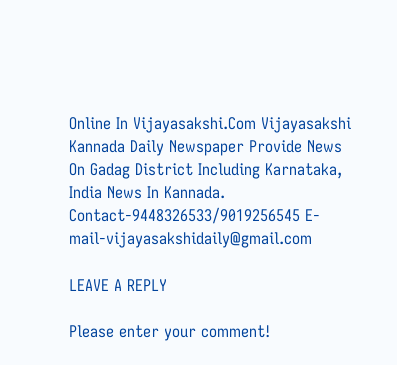Online In Vijayasakshi.Com Vijayasakshi Kannada Daily Newspaper Provide News On Gadag District Including Karnataka, India News In Kannada. Contact-9448326533/9019256545 E-mail-vijayasakshidaily@gmail.com

LEAVE A REPLY

Please enter your comment!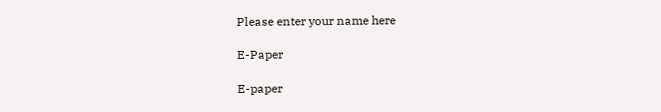Please enter your name here

E-Paper

E-paper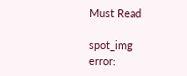Must Read

spot_img
error: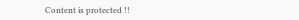Content is protected !!